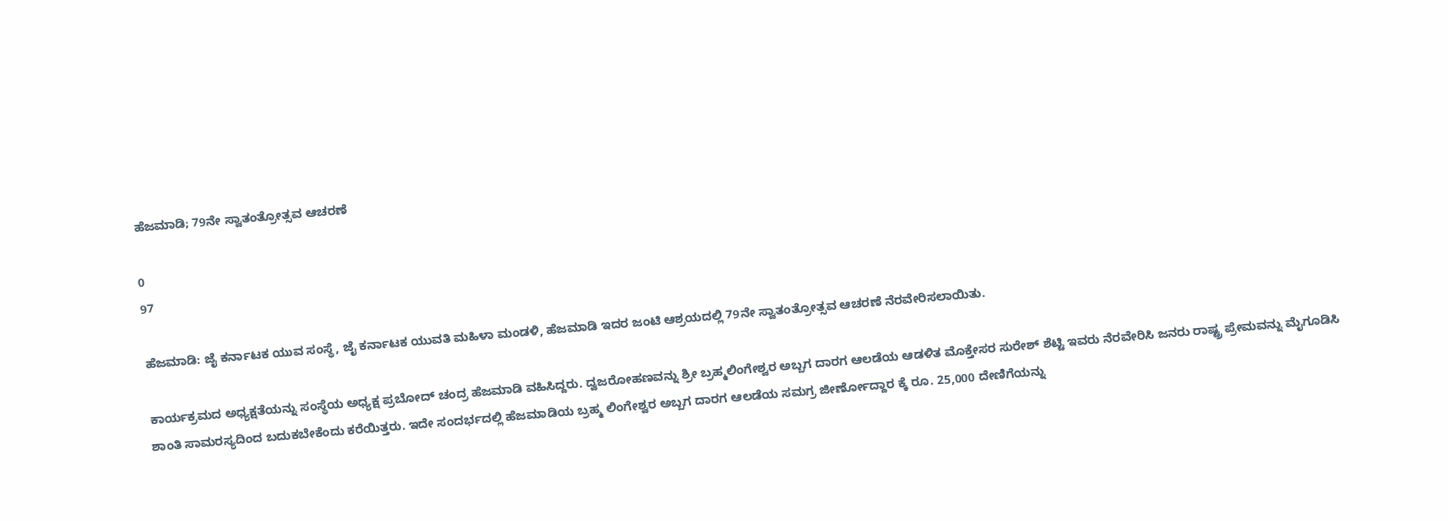ಹೆಜಮಾಡಿ; 79ನೇ ಸ್ವಾತಂತ್ರೋತ್ಸವ ಆಚರಣೆ

0
97

ಹೆಜಮಾಡಿ: ಜೈ ಕರ್ನಾಟಕ ಯುವ ಸಂಸ್ಥೆ, ಜೈ ಕರ್ನಾಟಕ ಯುವತಿ ಮಹಿಳಾ ಮಂಡಳಿ, ಹೆಜಮಾಡಿ ಇದರ ಜಂಟಿ ಆಶ್ರಯದಲ್ಲಿ 79ನೇ ಸ್ವಾತಂತ್ರೋತ್ಸವ ಆಚರಣೆ ನೆರವೇರಿಸಲಾಯಿತು.

ಕಾರ್ಯಕ್ರಮದ ಅಧ್ಯಕ್ಷತೆಯನ್ನು ಸಂಸ್ಥೆಯ ಅಧ್ಯಕ್ಷ ಪ್ರಬೋದ್ ಚಂದ್ರ ಹೆಜಮಾಡಿ ವಹಿಸಿದ್ದರು. ದ್ವಜರೋಹಣವನ್ನು ಶ್ರೀ ಬ್ರಹ್ಮಲಿಂಗೇಶ್ವರ ಅಬ್ಬಗ ದಾರಗ ಆಲಡೆಯ ಆಡಳಿತ ಮೊಕ್ತೇಸರ ಸುರೇಶ್ ಶೆಟ್ಟಿ ಇವರು ನೆರವೇರಿಸಿ ಜನರು ರಾಷ್ಟ್ರ ಪ್ರೇಮವನ್ನು ಮೈಗೂಡಿಸಿ ಶಾಂತಿ ಸಾಮರಸ್ಯದಿಂದ ಬದುಕಬೇಕೆಂದು ಕರೆಯಿತ್ತರು. ಇದೇ ಸಂದರ್ಭದಲ್ಲಿ ಹೆಜಮಾಡಿಯ ಬ್ರಹ್ಮ ಲಿಂಗೇಶ್ವರ ಅಬ್ಬಗ ದಾರಗ ಆಲಡೆಯ ಸಮಗ್ರ ಜೀರ್ಣೋದ್ದಾರ ಕ್ಕೆ ರೂ. 25,000 ದೇಣಿಗೆಯನ್ನು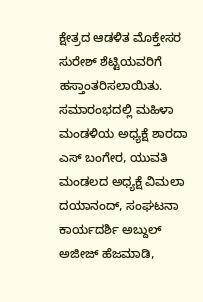ಕ್ಷೇತ್ರದ ಆಡಳಿತ ಮೊಕ್ತೇಸರ ಸುರೇಶ್ ಶೆಟ್ಟಿಯವರಿಗೆ ಹಸ್ತಾಂತರಿಸಲಾಯಿತು. ಸಮಾರಂಭದಲ್ಲಿ ಮಹಿಳಾ ಮಂಡಳಿಯ ಅಧ್ಯಕ್ಷೆ ಶಾರದಾ ಎಸ್ ಬಂಗೇರ, ಯುವತಿ ಮಂಡಲದ ಅಧ್ಯಕ್ಷೆ ವಿಮಲಾ ದಯಾನಂದ್, ಸಂಘಟನಾ ಕಾರ್ಯದರ್ಶಿ ಅಬ್ದುಲ್ ಅಜೀಜ್ ಹೆಜಮಾಡಿ,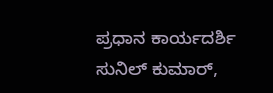ಪ್ರಧಾನ ಕಾರ್ಯದರ್ಶಿ ಸುನಿಲ್ ಕುಮಾರ್,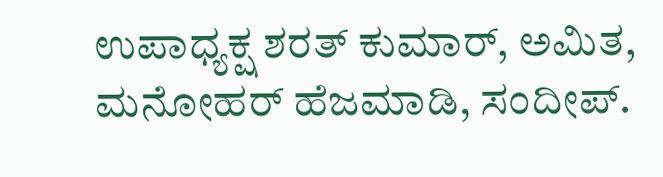ಉಪಾಧ್ಯಕ್ಷ ಶರತ್ ಕುಮಾರ್, ಅಮಿತ, ಮನೋಹರ್ ಹೆಜಮಾಡಿ, ಸಂದೀಪ್.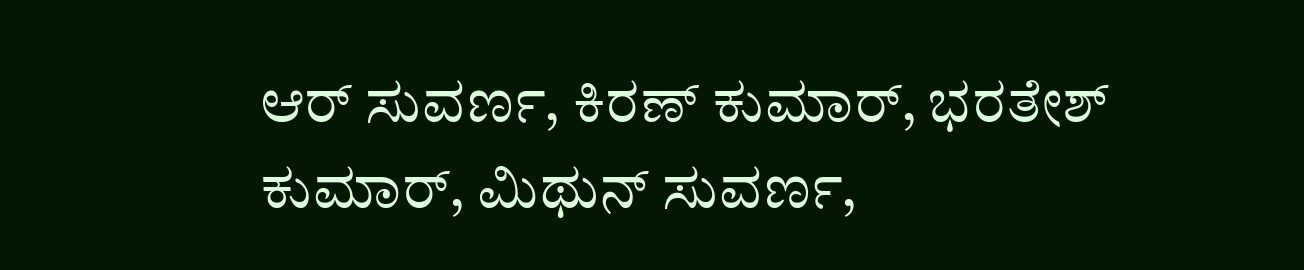ಆರ್ ಸುವರ್ಣ, ಕಿರಣ್ ಕುಮಾರ್, ಭರತೇಶ್ ಕುಮಾರ್, ಮಿಥುನ್ ಸುವರ್ಣ,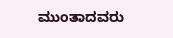ಮುಂತಾದವರು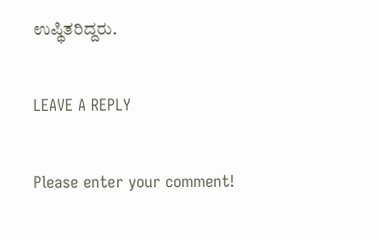ಉಪ್ಥಿತರಿದ್ದರು.

LEAVE A REPLY

Please enter your comment!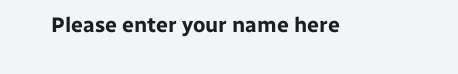Please enter your name here